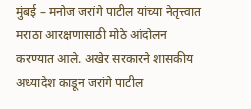मुंबई – मनोज जरांगे पाटील यांच्या नेतृत्त्वात मराठा आरक्षणासाठी मोठे आंदोलन करण्यात आले. अखेर सरकारने शासकीय अध्यादेश काडून जरांगे पाटील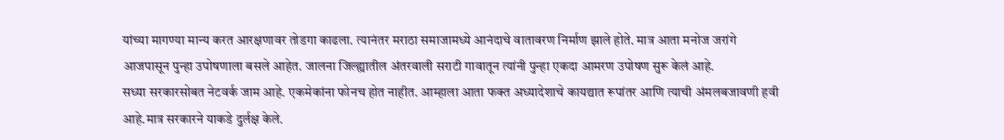यांच्या मागण्या मान्य करत आरक्षणावर तोडगा काढला. त्यानंतर मराठा समाजामध्ये आनंदाचे वातावरण निर्माण झाले होते. मात्र आता मनोज जरांगे आजपासून पुन्हा उपोषणाला बसले आहेत. जालना जिल्ह्यातील अंतरवाली सराटी गावातून त्यांनी पुन्हा एकदा आमरण उपोषण सुरू केलं आहे.
सध्या सरकारसोबत नेटवर्क जाम आहे. एकमेकांना फोनच होत नाहीत. आम्हाला आता फक्त अध्यादेशाचे कायद्यात रूपांतर आणि त्याची अंमलबजावणी हवी आहे.मात्र सरकारने याकडे दुर्लक्ष केले.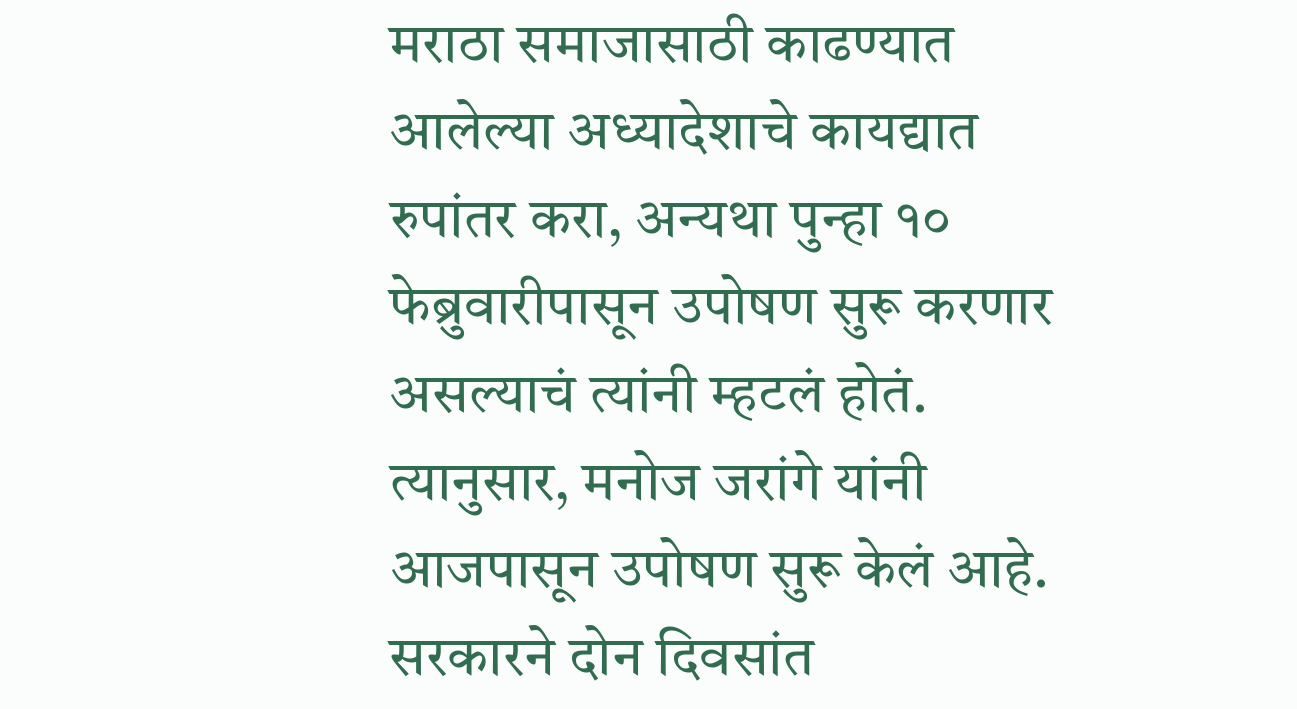मराठा समाजासाठी काढण्यात आलेल्या अध्यादेशाचे कायद्यात रुपांतर करा, अन्यथा पुन्हा १० फेब्रुवारीपासून उपोषण सुरू करणार असल्याचं त्यांनी म्हटलं होतं. त्यानुसार, मनोज जरांगे यांनी आजपासून उपोषण सुरू केलं आहे. सरकारने दोन दिवसांत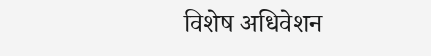विशेष अधिवेशन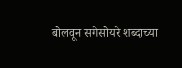बोलवून सगेसोयरे शब्दाच्या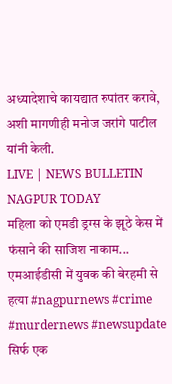अध्यादेशाचे कायद्यात रुपांतर करावे, अशी मागणीही मनोज जरांगे पाटील यांनी केली.
LIVE | NEWS BULLETIN NAGPUR TODAY
महिला को एमडी ड्रग्स के झूठे केस में फंसाने की साजिश नाकाम...
एमआईडीसी में युवक की बेरहमी से हत्या #nagpurnews #crime #murdernews #newsupdate
सिर्फ एक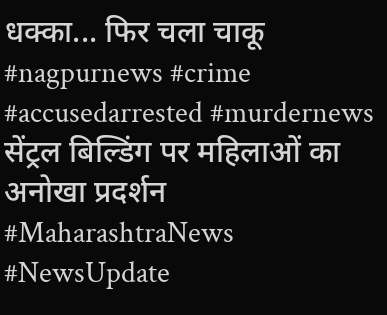धक्का... फिर चला चाकू #nagpurnews #crime #accusedarrested #murdernews
सेंट्रल बिल्डिंग पर महिलाओं का अनोखा प्रदर्शन #MaharashtraNews #NewsUpdate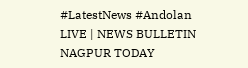#LatestNews #Andolan
LIVE | NEWS BULLETIN NAGPUR TODAY